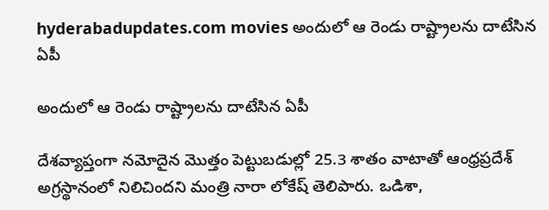hyderabadupdates.com movies అందులో ఆ రెండు రాష్ట్రాలను దాటేసిన ఏపీ

అందులో ఆ రెండు రాష్ట్రాలను దాటేసిన ఏపీ

దేశవ్యాప్తంగా నమోదైన మొత్తం పెట్టుబడుల్లో 25.3 శాతం వాటాతో ఆంధ్రప్రదేశ్ అగ్రస్థానంలో నిలిచిందని మంత్రి నారా లోకేష్ తెలిపారు. ఒడిశా,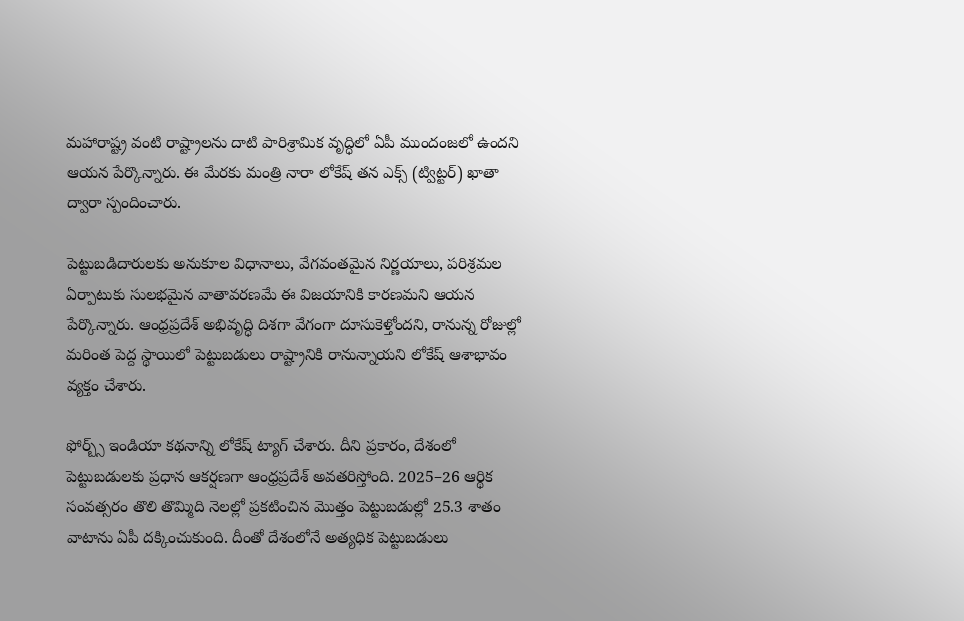మహారాష్ట్ర వంటి రాష్ట్రాలను దాటి పారిశ్రామిక వృద్ధిలో ఏపీ ముందంజలో ఉందని ఆయన పేర్కొన్నారు. ఈ మేరకు మంత్రి నారా లోకేష్ తన ఎక్స్ (ట్విట్టర్) ఖాతా ద్వారా స్పందించారు.

పెట్టుబడిదారులకు అనుకూల విధానాలు, వేగవంతమైన నిర్ణయాలు, పరిశ్రమల ఏర్పాటుకు సులభమైన వాతావరణమే ఈ విజయానికి కారణమని ఆయన పేర్కొన్నారు. ఆంధ్రప్రదేశ్ అభివృద్ధి దిశగా వేగంగా దూసుకెళ్తోందని, రానున్న రోజుల్లో మరింత పెద్ద స్థాయిలో పెట్టుబడులు రాష్ట్రానికి రానున్నాయని లోకేష్ ఆశాభావం వ్యక్తం చేశారు.

ఫోర్బ్స్ ఇండియా కథనాన్ని లోకేష్ ట్యాగ్ చేశారు. దీని ప్రకారం, దేశంలో పెట్టుబడులకు ప్రధాన ఆకర్షణగా ఆంధ్రప్రదేశ్‌ అవతరిస్తోంది. 2025–26 ఆర్థిక సంవత్సరం తొలి తొమ్మిది నెలల్లో ప్రకటించిన మొత్తం పెట్టుబడుల్లో 25.3 శాతం వాటాను ఏపీ దక్కించుకుంది. దీంతో దేశంలోనే అత్యధిక పెట్టుబడులు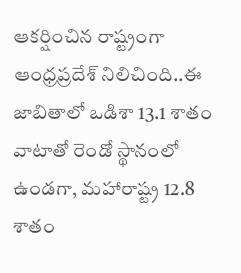ఆకర్షించిన రాష్ట్రంగా ఆంధ్రప్రదేశ్‌ నిలిచింది..ఈ జాబితాలో ఒడిశా 13.1 శాతం వాటాతో రెండో స్థానంలో ఉండగా, మహారాష్ట్ర 12.8 శాతం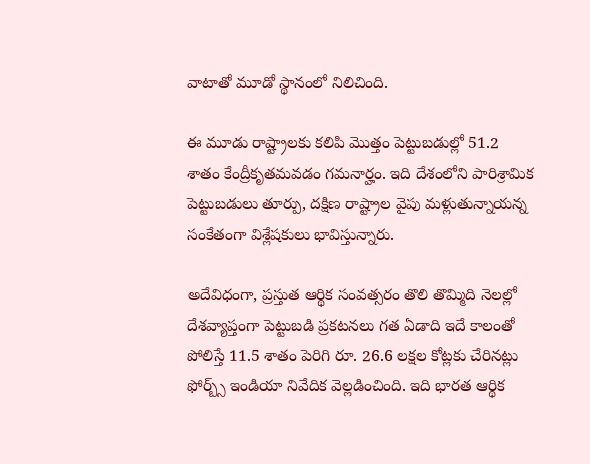వాటాతో మూడో స్థానంలో నిలిచింది.

ఈ మూడు రాష్ట్రాలకు కలిపి మొత్తం పెట్టుబడుల్లో 51.2 శాతం కేంద్రీకృతమవడం గమనార్హం. ఇది దేశంలోని పారిశ్రామిక పెట్టుబడులు తూర్పు, దక్షిణ రాష్ట్రాల వైపు మళ్లుతున్నాయన్న సంకేతంగా విశ్లేషకులు భావిస్తున్నారు.

అదేవిధంగా, ప్రస్తుత ఆర్థిక సంవత్సరం తొలి తొమ్మిది నెలల్లో దేశవ్యాప్తంగా పెట్టుబడి ప్రకటనలు గత ఏడాది ఇదే కాలంతో పోలిస్తే 11.5 శాతం పెరిగి రూ. 26.6 లక్షల కోట్లకు చేరినట్లు ఫోర్బ్స్ ఇండియా నివేదిక వెల్లడించింది. ఇది భారత ఆర్థిక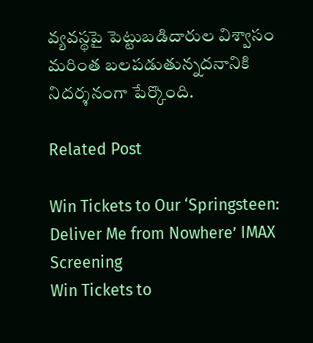వ్యవస్థపై పెట్టుబడిదారుల విశ్వాసం మరింత బలపడుతున్నదనానికి నిదర్శనంగా పేర్కొంది.

Related Post

Win Tickets to Our ‘Springsteen: Deliver Me from Nowhere’ IMAX Screening
Win Tickets to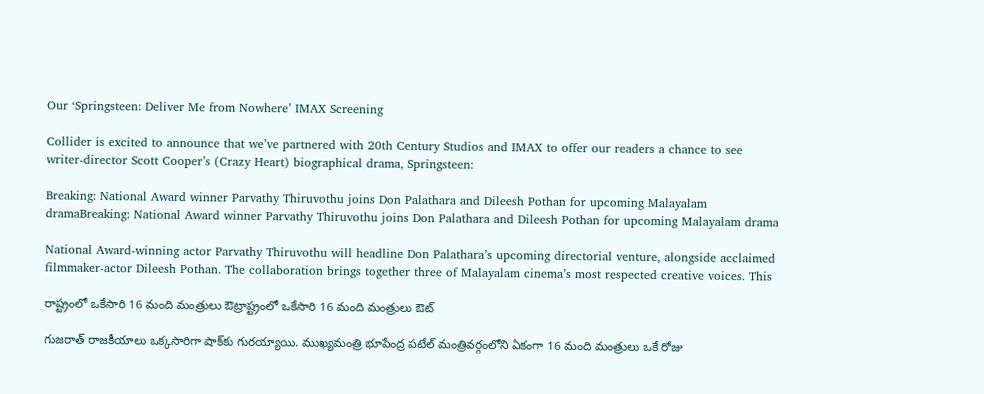Our ‘Springsteen: Deliver Me from Nowhere’ IMAX Screening

Collider is excited to announce that we’ve partnered with 20th Century Studios and IMAX to offer our readers a chance to see writer-director Scott Cooper’s (Crazy Heart) biographical drama, Springsteen:

Breaking: National Award winner Parvathy Thiruvothu joins Don Palathara and Dileesh Pothan for upcoming Malayalam dramaBreaking: National Award winner Parvathy Thiruvothu joins Don Palathara and Dileesh Pothan for upcoming Malayalam drama

National Award-winning actor Parvathy Thiruvothu will headline Don Palathara’s upcoming directorial venture, alongside acclaimed filmmaker-actor Dileesh Pothan. The collaboration brings together three of Malayalam cinema’s most respected creative voices. This

రాష్ట్రంలో ఒకేసారి 16 మంది మంత్రులు ఔట్రాష్ట్రంలో ఒకేసారి 16 మంది మంత్రులు ఔట్

గుజరాత్ రాజకీయాలు ఒక్కసారిగా షాక్‌కు గురయ్యాయి. ముఖ్యమంత్రి భూపేంద్ర పటేల్ మంత్రివర్గంలోని ఏకంగా 16 మంది మంత్రులు ఒకే రోజు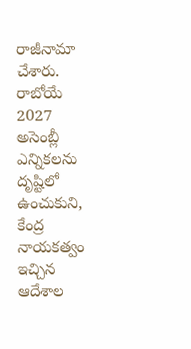రాజీనామా చేశారు. రాబోయే 2027 అసెంబ్లీ ఎన్నికలను దృష్టిలో ఉంచుకుని, కేంద్ర నాయకత్వం ఇచ్చిన ఆదేశాల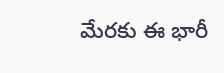మేరకు ఈ భారీ